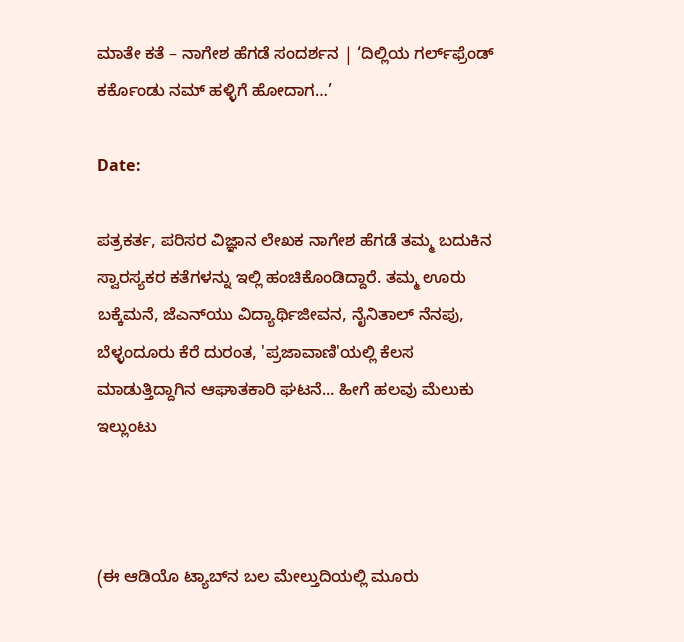ಮಾತೇ ಕತೆ – ನಾಗೇಶ ಹೆಗಡೆ ಸಂದರ್ಶನ | ‘ದಿಲ್ಲಿಯ ಗರ್ಲ್‌ಫ್ರೆಂಡ್ ಕರ್ಕೊಂಡು ನಮ್ ಹಳ್ಳಿಗೆ ಹೋದಾಗ…’

Date:

ಪತ್ರಕರ್ತ, ಪರಿಸರ ವಿಜ್ಞಾನ ಲೇಖಕ ನಾಗೇಶ ಹೆಗಡೆ ತಮ್ಮ ಬದುಕಿನ ಸ್ವಾರಸ್ಯಕರ ಕತೆಗಳನ್ನು ಇಲ್ಲಿ ಹಂಚಿಕೊಂಡಿದ್ದಾರೆ. ತಮ್ಮ ಊರು ಬಕ್ಕೆಮನೆ, ಜೆಎನ್‌ಯು ವಿದ್ಯಾರ್ಥಿಜೀವನ, ನೈನಿತಾಲ್ ನೆನಪು, ಬೆಳ್ಳಂದೂರು ಕೆರೆ ದುರಂತ, 'ಪ್ರಜಾವಾಣಿ'ಯಲ್ಲಿ ಕೆಲಸ ಮಾಡುತ್ತಿದ್ದಾಗಿನ ಆಘಾತಕಾರಿ ಘಟನೆ... ಹೀಗೆ ಹಲವು ಮೆಲುಕು ಇಲ್ಲುಂಟು



(ಈ ಆಡಿಯೊ ಟ್ಯಾಬ್‌ನ ಬಲ ಮೇಲ್ತುದಿಯಲ್ಲಿ ಮೂರು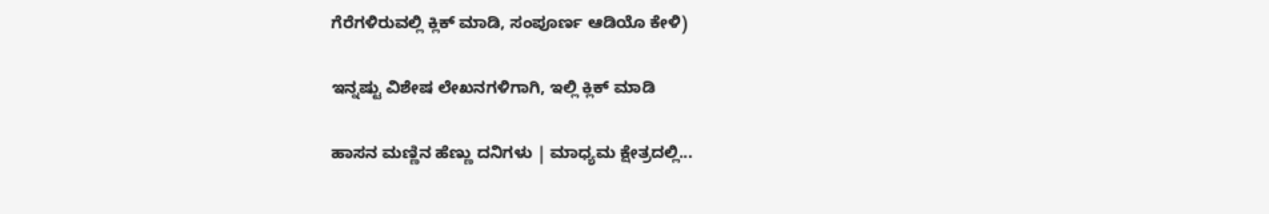ಗೆರೆಗಳಿರುವಲ್ಲಿ ಕ್ಲಿಕ್ ಮಾಡಿ, ಸಂಪೂರ್ಣ ಆಡಿಯೊ ಕೇಳಿ)

ಇನ್ನಷ್ಟು ವಿಶೇಷ ಲೇಖನಗಳಿಗಾಗಿ, ಇಲ್ಲಿ ಕ್ಲಿಕ್ ಮಾಡಿ

ಹಾಸನ ಮಣ್ಣಿನ ಹೆಣ್ಣು ದನಿಗಳು | ಮಾಧ್ಯಮ ಕ್ಷೇತ್ರದಲ್ಲಿ...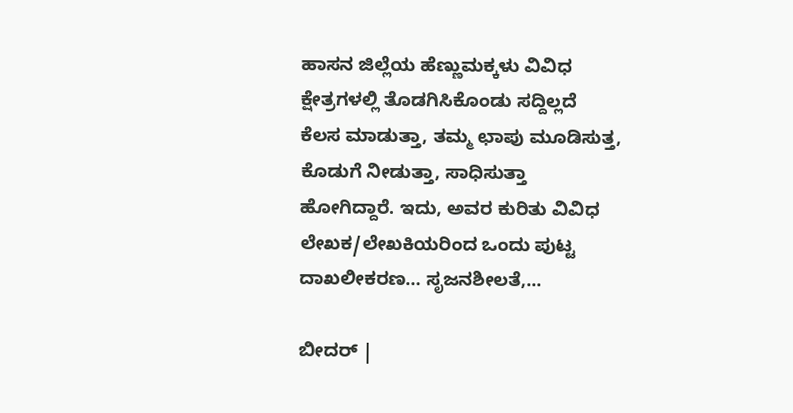ಹಾಸನ ಜಿಲ್ಲೆಯ ಹೆಣ್ಣುಮಕ್ಕಳು ವಿವಿಧ ಕ್ಷೇತ್ರಗಳಲ್ಲಿ ತೊಡಗಿಸಿಕೊಂಡು ಸದ್ದಿಲ್ಲದೆ ಕೆಲಸ ಮಾಡುತ್ತಾ, ತಮ್ಮ ಛಾಪು ಮೂಡಿಸುತ್ತ, ಕೊಡುಗೆ ನೀಡುತ್ತಾ, ಸಾಧಿಸುತ್ತಾ ಹೋಗಿದ್ದಾರೆ. ಇದು, ಅವರ ಕುರಿತು ವಿವಿಧ ಲೇಖಕ/ಲೇಖಕಿಯರಿಂದ ಒಂದು ಪುಟ್ಟ ದಾಖಲೀಕರಣ… ಸೃಜನಶೀಲತೆ,...

ಬೀದರ್ |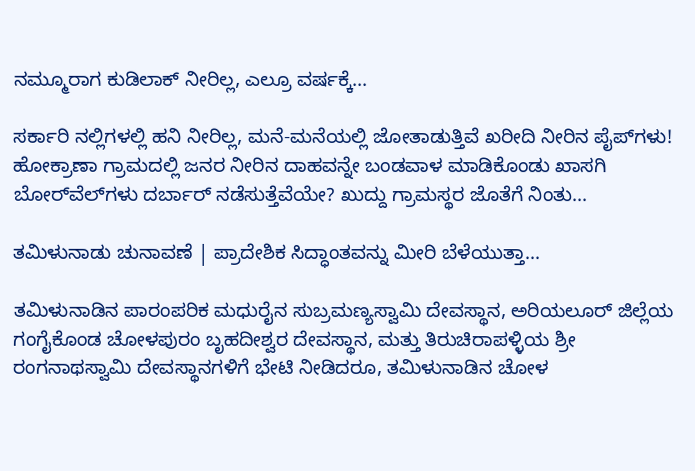ನಮ್ಮೂರಾಗ ಕುಡಿಲಾಕ್ ನೀರಿಲ್ಲ, ಎಲ್ರೂ ವರ್ಷಕ್ಕೆ...

ಸರ್ಕಾರಿ ನಲ್ಲಿಗಳಲ್ಲಿ ಹನಿ ನೀರಿಲ್ಲ, ಮನೆ-ಮನೆಯಲ್ಲಿ ಜೋತಾಡುತ್ತಿವೆ ಖರೀದಿ ನೀರಿನ ಪೈಪ್‌ಗಳು! ಹೋಕ್ರಾಣಾ ಗ್ರಾಮದಲ್ಲಿ ಜನರ ನೀರಿನ ದಾಹವನ್ನೇ ಬಂಡವಾಳ ಮಾಡಿಕೊಂಡು ಖಾಸಗಿ ಬೋರ್‌ವೆಲ್‌ಗಳು ದರ್ಬಾರ್‌ ನಡೆಸುತ್ತೆವೆಯೇ? ಖುದ್ದು ಗ್ರಾಮಸ್ಥರ ಜೊತೆಗೆ ನಿಂತು...

ತಮಿಳುನಾಡು ಚುನಾವಣೆ | ಪ್ರಾದೇಶಿಕ ಸಿದ್ಧಾಂತವನ್ನು ಮೀರಿ ಬೆಳೆಯುತ್ತಾ...

ತಮಿಳುನಾಡಿನ ಪಾರಂಪರಿಕ ಮಧುರೈನ ಸುಬ್ರಮಣ್ಯಸ್ವಾಮಿ ದೇವಸ್ಥಾನ, ಅರಿಯಲೂರ್ ಜಿಲ್ಲೆಯ ಗಂಗೈಕೊಂಡ ಚೋಳಪುರಂ ಬೃಹದೀಶ್ವರ ದೇವಸ್ಥಾನ, ಮತ್ತು ತಿರುಚಿರಾಪಳ್ಳಿಯ ಶ್ರೀ ರಂಗನಾಥಸ್ವಾಮಿ ದೇವಸ್ಥಾನಗಳಿಗೆ ಭೇಟಿ ನೀಡಿದರೂ, ತಮಿಳುನಾಡಿನ ಚೋಳ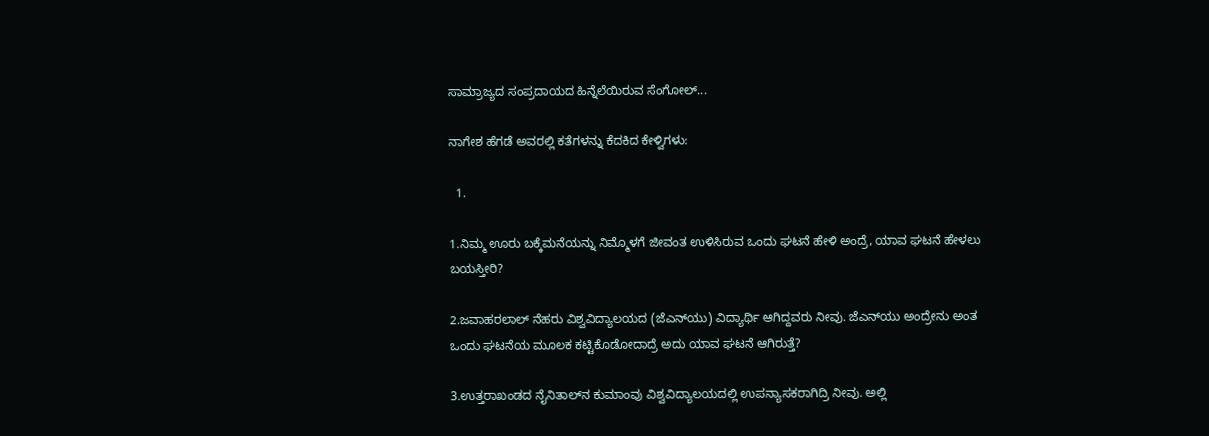ಸಾಮ್ರಾಜ್ಯದ ಸಂಪ್ರದಾಯದ ಹಿನ್ನೆಲೆಯಿರುವ ಸೆಂಗೋಲ್...

ನಾಗೇಶ ಹೆಗಡೆ ಅವರಲ್ಲಿ ಕತೆಗಳನ್ನು ಕೆದಕಿದ ಕೇಳ್ವಿಗಳು:

  1.

1.ನಿಮ್ಮ ಊರು ಬಕ್ಕೆಮನೆಯನ್ನು ನಿಮ್ಮೊಳಗೆ ಜೀವಂತ ಉಳಿಸಿರುವ ಒಂದು ಘಟನೆ ಹೇಳಿ ಅಂದ್ರೆ, ಯಾವ ಘಟನೆ ಹೇಳಲು ಬಯಸ್ತೀರಿ?

2.ಜವಾಹರಲಾಲ್ ನೆಹರು ವಿಶ್ವವಿದ್ಯಾಲಯದ (ಜೆಎನ್‌ಯು) ವಿದ್ಯಾರ್ಥಿ ಆಗಿದ್ದವರು ನೀವು. ಜೆಎನ್‌ಯು ಅಂದ್ರೇನು ಅಂತ ಒಂದು ಘಟನೆಯ ಮೂಲಕ ಕಟ್ಟಿಕೊಡೋದಾದ್ರೆ ಅದು ಯಾವ ಘಟನೆ ಆಗಿರುತ್ತೆ?

3.ಉತ್ತರಾಖಂಡದ ನೈನಿತಾಲ್‌ನ ಕುಮಾಂವು ವಿಶ್ವವಿದ್ಯಾಲಯದಲ್ಲಿ ಉಪನ್ಯಾಸಕರಾಗಿದ್ರಿ ನೀವು. ಅಲ್ಲಿ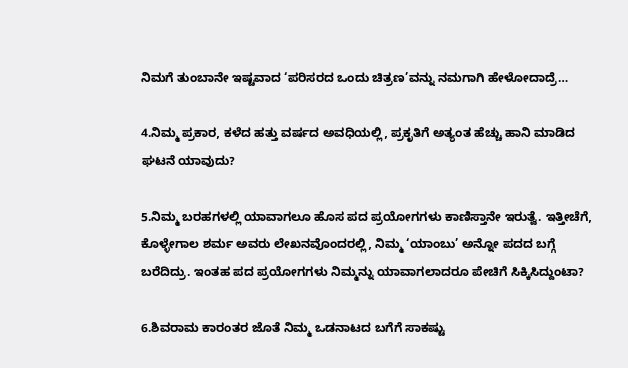ನಿಮಗೆ ತುಂಬಾನೇ ಇಷ್ಟವಾದ ‘ಪರಿಸರದ ಒಂದು ಚಿತ್ರಣ’ವನ್ನು ನಮಗಾಗಿ ಹೇಳೋದಾದ್ರೆ…

4.ನಿಮ್ಮ ಪ್ರಕಾರ, ಕಳೆದ ಹತ್ತು ವರ್ಷದ ಅವಧಿಯಲ್ಲಿ, ಪ್ರಕೃತಿಗೆ ಅತ್ಯಂತ ಹೆಚ್ಚು ಹಾನಿ ಮಾಡಿದ ಘಟನೆ ಯಾವುದು?

5.ನಿಮ್ಮ ಬರಹಗಳಲ್ಲಿ ಯಾವಾಗಲೂ ಹೊಸ ಪದ ಪ್ರಯೋಗಗಳು ಕಾಣಿಸ್ತಾನೇ ಇರುತ್ವೆ. ಇತ್ತೀಚೆಗೆ, ಕೊಳ್ಳೇಗಾಲ ಶರ್ಮ ಅವರು ಲೇಖನವೊಂದರಲ್ಲಿ, ನಿಮ್ಮ ‘ಯಾಂಬು’ ಅನ್ನೋ ಪದದ ಬಗ್ಗೆ ಬರೆದಿದ್ರು. ಇಂತಹ ಪದ ಪ್ರಯೋಗಗಳು ನಿಮ್ಮನ್ನು ಯಾವಾಗಲಾದರೂ ಪೇಚಿಗೆ ಸಿಕ್ಕಿಸಿದ್ದುಂಟಾ?

6.ಶಿವರಾಮ ಕಾರಂತರ ಜೊತೆ ನಿಮ್ಮ ಒಡನಾಟದ ಬಗೆಗೆ ಸಾಕಷ್ಟು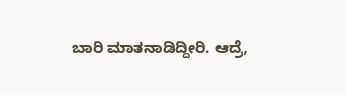ಬಾರಿ ಮಾತನಾಡಿದ್ದೀರಿ. ಆದ್ರೆ,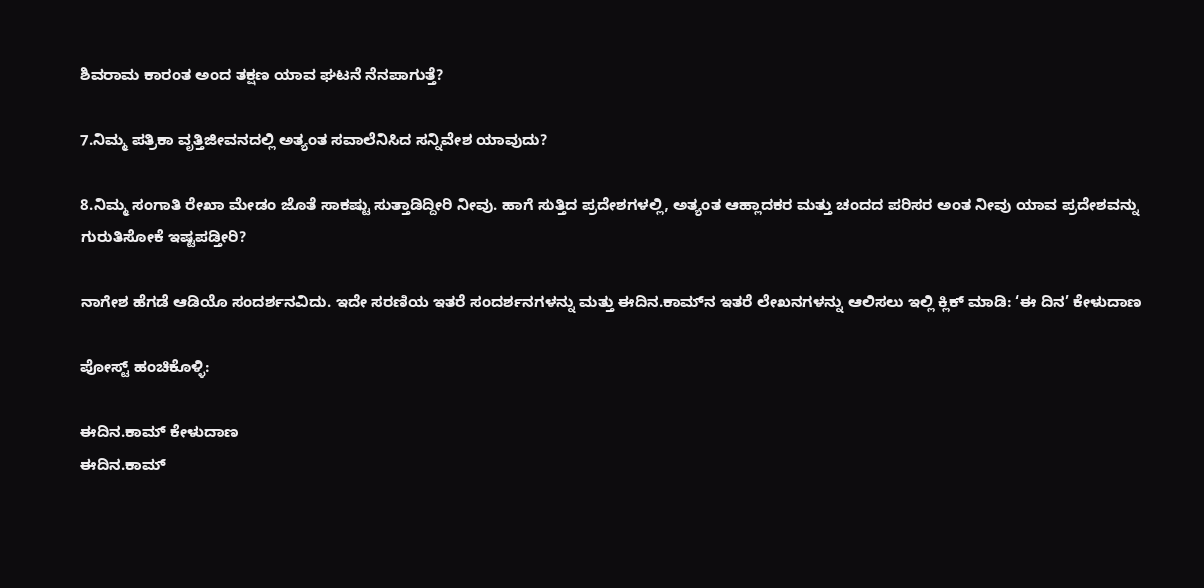ಶಿವರಾಮ ಕಾರಂತ ಅಂದ ತಕ್ಷಣ ಯಾವ ಘಟನೆ ನೆನಪಾಗುತ್ತೆ?

7.ನಿಮ್ಮ ಪತ್ರಿಕಾ ವೃತ್ತಿಜೀವನದಲ್ಲಿ ಅತ್ಯಂತ ಸವಾಲೆನಿಸಿದ ಸನ್ನಿವೇಶ ಯಾವುದು?

8.ನಿಮ್ಮ ಸಂಗಾತಿ ರೇಖಾ ಮೇಡಂ ಜೊತೆ ಸಾಕಷ್ಟು ಸುತ್ತಾಡಿದ್ದೀರಿ ನೀವು. ಹಾಗೆ ಸುತ್ತಿದ ಪ್ರದೇಶಗಳಲ್ಲಿ, ಅತ್ಯಂತ ಆಹ್ಲಾದಕರ ಮತ್ತು ಚಂದದ ಪರಿಸರ ಅಂತ ನೀವು ಯಾವ ಪ್ರದೇಶವನ್ನು ಗುರುತಿಸೋಕೆ ಇಷ್ಟಪಡ್ತೀರಿ?

ನಾಗೇಶ ಹೆಗಡೆ ಆಡಿಯೊ ಸಂದರ್ಶನವಿದು. ಇದೇ ಸರಣಿಯ ಇತರೆ ಸಂದರ್ಶನಗಳನ್ನು ಮತ್ತು ಈದಿನ.ಕಾಮ್‌ನ ಇತರೆ ಲೇಖನಗಳನ್ನು ಆಲಿಸಲು ಇಲ್ಲಿ ಕ್ಲಿಕ್ ಮಾಡಿ: ‘ಈ ದಿನ’ ಕೇಳುದಾಣ

ಪೋಸ್ಟ್ ಹಂಚಿಕೊಳ್ಳಿ:

ಈದಿನ.ಕಾಮ್ ಕೇಳುದಾಣ
ಈದಿನ.ಕಾಮ್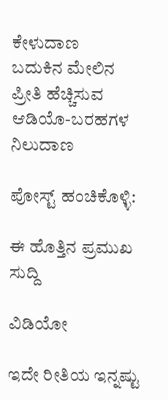ಕೇಳುದಾಣ
ಬದುಕಿನ ಮೇಲಿನ ಪ್ರೀತಿ ಹೆಚ್ಚಿಸುವ ಆಡಿಯೊ-ಬರಹಗಳ ನಿಲುದಾಣ

ಪೋಸ್ಟ್ ಹಂಚಿಕೊಳ್ಳಿ:

ಈ ಹೊತ್ತಿನ ಪ್ರಮುಖ ಸುದ್ದಿ

ವಿಡಿಯೋ

ಇದೇ ರೀತಿಯ ಇನ್ನಷ್ಟು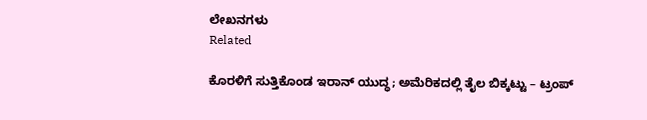ಲೇಖನಗಳು
Related

ಕೊರಳಿಗೆ ಸುತ್ತಿಕೊಂಡ ಇರಾನ್ ಯುದ್ಧ; ಅಮೆರಿಕದಲ್ಲಿ ತೈಲ ಬಿಕ್ಕಟ್ಟು – ಟ್ರಂಪ್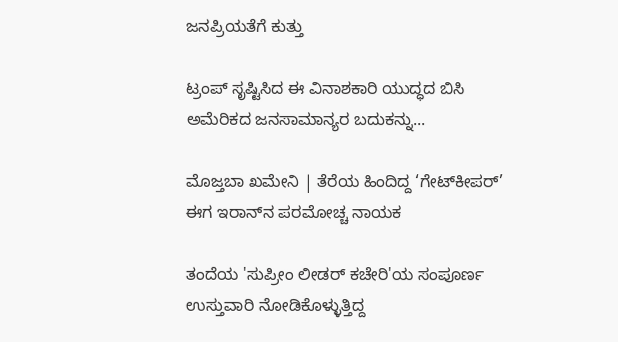ಜನಪ್ರಿಯತೆಗೆ ಕುತ್ತು

ಟ್ರಂಪ್ ಸೃಷ್ಟಿಸಿದ ಈ ವಿನಾಶಕಾರಿ ಯುದ್ಧದ ಬಿಸಿ ಅಮೆರಿಕದ ಜನಸಾಮಾನ್ಯರ ಬದುಕನ್ನು...

ಮೊಜ್ತಬಾ ಖಮೇನಿ | ತೆರೆಯ ಹಿಂದಿದ್ದ ‘ಗೇಟ್‌ಕೀಪರ್’ ಈಗ ಇರಾನ್‌ನ ಪರಮೋಚ್ಚ ನಾಯಕ

ತಂದೆಯ 'ಸುಪ್ರೀಂ ಲೀಡರ್ ಕಚೇರಿ'ಯ ಸಂಪೂರ್ಣ ಉಸ್ತುವಾರಿ ನೋಡಿಕೊಳ್ಳುತ್ತಿದ್ದ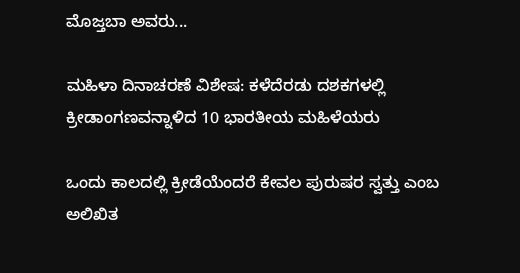ಮೊಜ್ತಬಾ ಅವರು...

ಮಹಿಳಾ ದಿನಾಚರಣೆ ವಿಶೇಷ: ಕಳೆದೆರಡು ದಶಕಗಳಲ್ಲಿ ಕ್ರೀಡಾಂಗಣವನ್ನಾಳಿದ 10 ಭಾರತೀಯ ಮಹಿಳೆಯರು

ಒಂದು ಕಾಲದಲ್ಲಿ ಕ್ರೀಡೆಯೆಂದರೆ ಕೇವಲ ಪುರುಷರ ಸ್ವತ್ತು ಎಂಬ ಅಲಿಖಿತ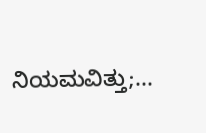ನಿಯಮವಿತ್ತು;...